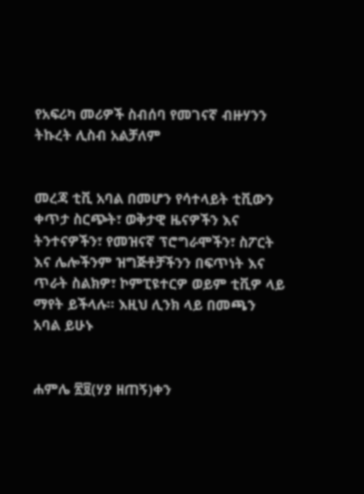የአፍሪካ መሪዎች ስብሰባ የመገናኛ ብዙሃንን ትኩረት ሊስብ አልቻለም


መረጃ ቲቪ አባል በመሆን የሳተላይት ቲቪውን ቀጥታ ስርጭት፣ ወቅታዊ ዜናዎችን እና ትንተናዎችን፣ የመዝናኛ ፕሮግራሞችን፣ ስፖርት እና ሌሎችንም ዝግጅቶቻችንን በፍጥነት እና ጥራት ስልክዎ፣ ኮምፒዩተርዎ ወይም ቲቪዎ ላይ ማየት ይችላሉ። እዚህ ሊንክ ላይ በመጫን አባል ይሁኑ


ሐምሌ ፳፱(ሃያ ዘጠኝ)ቀን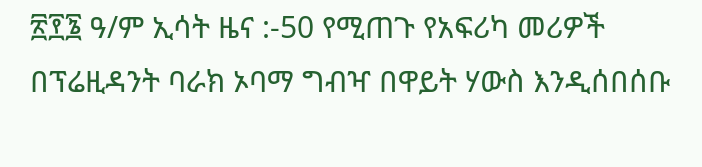፳፻፮ ዓ/ም ኢሳት ዜና :-50 የሚጠጉ የአፍሪካ መሪዎች በፕሬዚዳንት ባራክ ኦባማ ግብዣ በዋይት ሃውስ እንዲሰበሰቡ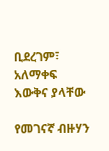ቢደረገም፣ አለማቀፍ እውቅና ያላቸው

የመገናኛ ብዙሃን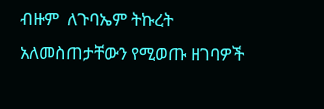ብዙም  ለጉባኤም ትኩረት አለመስጠታቸውን የሚወጡ ዘገባዎች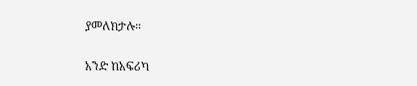ያመለክታሉ።

አንድ ከአፍሪካ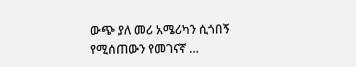ውጭ ያለ መሪ አሜሪካን ሲጎበኝ የሚሰጠውን የመገናኛ …